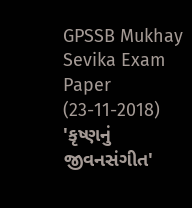GPSSB Mukhay Sevika Exam Paper (23-11-2018)
'કૃષ્ણનું જીવનસંગીત'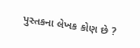પુસ્તકના લેખક કોણ છે ?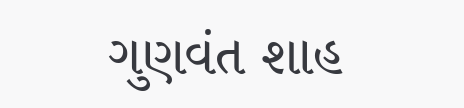ગુણવંત શાહ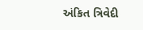અંકિત ત્રિવેદી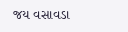જય વસાવડા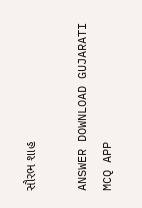સૌરભ શાહ

ANSWER DOWNLOAD GUJARATI MCQ APP